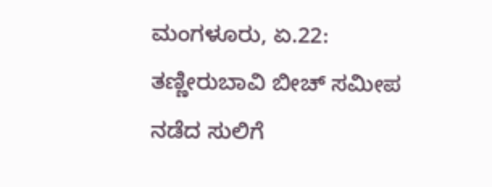ಮಂಗಳೂರು, ಏ.22: ತಣ್ಣೀರುಬಾವಿ ಬೀಚ್ ಸಮೀಪ ನಡೆದ ಸುಲಿಗೆ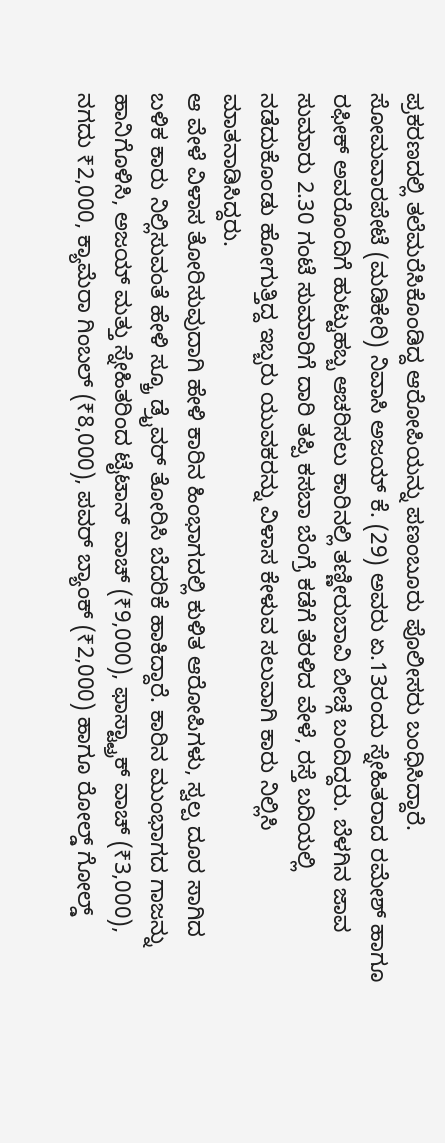ಪ್ರಕರಣದಲ್ಲಿ ತಲೆಮರೆಸಿಕೊಂಡಿದ್ದ ಆರೋಪಿಯನ್ನು ಪಣಂಬೂರು ಪೊಲೀಸರು ಬಂಧಿಸಿದ್ದಾರೆ.
ಸೋಮವಾರಪೇಟೆ (ಮಡಿಕೇರಿ) ನಿವಾಸಿ ಅಜಯ್ ಕೆ. (29) ಅವರು ಏ.13ರಂದು ಸ್ನೇಹಿತರಾದ ರಮೇಶ್ ಹಾಗೂ ರಫೀಕ್ ಅವರೊಂದಿಗೆ ಹುಟ್ಟುಹಬ್ಬ ಆಚರಿಸಲು ಕಾರಿನಲ್ಲಿ ತಣ್ಣೀರುಬಾವಿ ಬೀಚ್ಗೆ ಬಂದಿದ್ದರು. ಬೆಳಗಿನ ಜಾವ ಸುಮಾರು 2.30 ಗಂಟೆ ಸುಮಾರಿಗೆ ದಾರಿ ತಪ್ಪಿ ಕಸಬಾ ಬೆಂಗ್ರೆ ಕಡೆಗೆ ತೆರಳಿದ ವೇಳೆ, ರಸ್ತೆ ಬದಿಯಲ್ಲಿ ನಡೆದುಕೊಂಡು ಹೋಗುತ್ತಿದ್ದ ಇಬ್ಬರು ಯುವಕರನ್ನು ವಿಳಾಸ ಕೇಳುವ ಸಲುವಾಗಿ ಕಾರು ನಿಲ್ಲಿಸಿ ಮಾತನಾಡಿಸಿದ್ದರು.
ಆ ವೇಳೆ ವಿಳಾಸ ತೋರಿಸುವುದಾಗಿ ಹೇಳಿ ಕಾರಿನ ಹಿಂಭಾಗದಲ್ಲಿ ಕುಳಿತ ಆರೋಪಿಗಳು, ಸ್ವಲ್ಪ ದೂರ ಸಾಗಿದ ಬಳಿಕ ಕಾರು ನಿಲ್ಲಿಸುವಂತೆ ಹೇಳಿ ಸ್ಕ್ರೂ ಡ್ರೈವರ್ ತೋರಿಸಿ ಬೆದರಿಕೆ ಹಾಕಿದ್ದಾರೆ. ಕಾರಿನ ಮುಂಭಾಗದ ಗಾಜನ್ನು ಹಾನಿಗೊಳಿಸಿ, ಅಜಯ್ ಮತ್ತು ಸ್ನೇಹಿತರಿಂದ ಟೈಟಾನ್ ವಾಚ್ (₹9,000), ಫಾಸ್ಟ್ಟ್ರಾಕ್ ವಾಚ್ (₹3,000), ನಗದು ₹2,000, ಕ್ಯಾಮೆರಾ ಗಿಂಬಲ್ (₹8,000), ಪವರ್ ಬ್ಯಾಂಕ್ (₹2,000) ಹಾಗೂ ರೋಲ್ಡ್ ಗೋಲ್ಡ್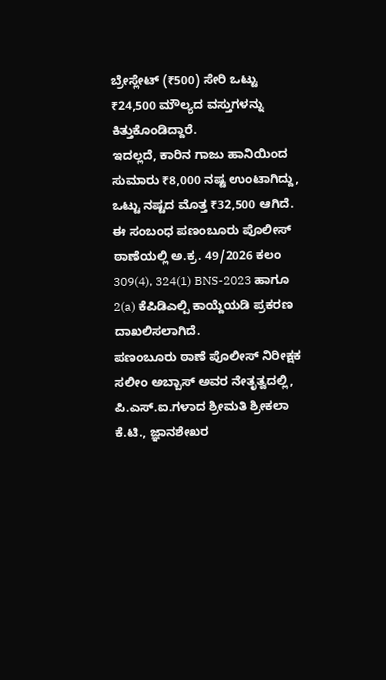ಬ್ರೇಸ್ಲೇಟ್ (₹500) ಸೇರಿ ಒಟ್ಟು ₹24,500 ಮೌಲ್ಯದ ವಸ್ತುಗಳನ್ನು ಕಿತ್ತುಕೊಂಡಿದ್ದಾರೆ.
ಇದಲ್ಲದೆ, ಕಾರಿನ ಗಾಜು ಹಾನಿಯಿಂದ ಸುಮಾರು ₹8,000 ನಷ್ಟ ಉಂಟಾಗಿದ್ದು, ಒಟ್ಟು ನಷ್ಟದ ಮೊತ್ತ ₹32,500 ಆಗಿದೆ. ಈ ಸಂಬಂಧ ಪಣಂಬೂರು ಪೊಲೀಸ್ ಠಾಣೆಯಲ್ಲಿ ಅ.ಕ್ರ. 49/2026 ಕಲಂ 309(4), 324(1) BNS-2023 ಹಾಗೂ 2(a) ಕೆಪಿಡಿಎಲ್ಪಿ ಕಾಯ್ದೆಯಡಿ ಪ್ರಕರಣ ದಾಖಲಿಸಲಾಗಿದೆ.
ಪಣಂಬೂರು ಠಾಣೆ ಪೊಲೀಸ್ ನಿರೀಕ್ಷಕ ಸಲೀಂ ಅಬ್ಬಾಸ್ ಅವರ ನೇತೃತ್ವದಲ್ಲಿ, ಪಿ.ಎಸ್.ಐ.ಗಳಾದ ಶ್ರೀಮತಿ ಶ್ರೀಕಲಾ ಕೆ.ಟಿ., ಜ್ಞಾನಶೇಖರ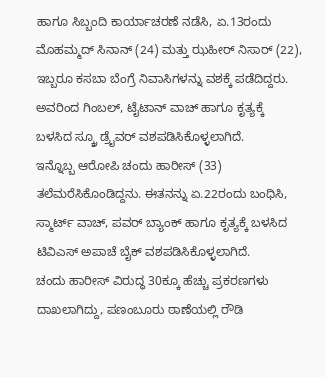ಹಾಗೂ ಸಿಬ್ಬಂದಿ ಕಾರ್ಯಾಚರಣೆ ನಡೆಸಿ, ಏ.13ರಂದು ಮೊಹಮ್ಮದ್ ಸಿನಾನ್ (24) ಮತ್ತು ಝಹೀರ್ ನಿಸಾರ್ (22), ಇಬ್ಬರೂ ಕಸಬಾ ಬೆಂಗ್ರೆ ನಿವಾಸಿಗಳನ್ನು ವಶಕ್ಕೆ ಪಡೆದಿದ್ದರು. ಅವರಿಂದ ಗಿಂಬಲ್, ಟೈಟಾನ್ ವಾಚ್ ಹಾಗೂ ಕೃತ್ಯಕ್ಕೆ ಬಳಸಿದ ಸ್ಕ್ರೂ ಡ್ರೈವರ್ ವಶಪಡಿಸಿಕೊಳ್ಳಲಾಗಿದೆ.
ಇನ್ನೊಬ್ಬ ಆರೋಪಿ ಚಂದು ಹಾರೀಸ್ (33) ತಲೆಮರೆಸಿಕೊಂಡಿದ್ದನು. ಈತನನ್ನು ಏ.22ರಂದು ಬಂಧಿಸಿ, ಸ್ಮಾರ್ಟ್ ವಾಚ್, ಪವರ್ ಬ್ಯಾಂಕ್ ಹಾಗೂ ಕೃತ್ಯಕ್ಕೆ ಬಳಸಿದ ಟಿವಿಎಸ್ ಅಪಾಚೆ ಬೈಕ್ ವಶಪಡಿಸಿಕೊಳ್ಳಲಾಗಿದೆ.
ಚಂದು ಹಾರೀಸ್ ವಿರುದ್ಧ 30ಕ್ಕೂ ಹೆಚ್ಚು ಪ್ರಕರಣಗಳು ದಾಖಲಾಗಿದ್ದು, ಪಣಂಬೂರು ಠಾಣೆಯಲ್ಲಿ ರೌಡಿ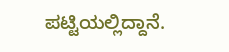ಪಟ್ಟಿಯಲ್ಲಿದ್ದಾನೆ.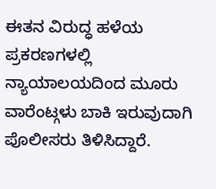ಈತನ ವಿರುದ್ಧ ಹಳೆಯ ಪ್ರಕರಣಗಳಲ್ಲಿ ನ್ಯಾಯಾಲಯದಿಂದ ಮೂರು ವಾರೆಂಟ್ಗಳು ಬಾಕಿ ಇರುವುದಾಗಿ ಪೊಲೀಸರು ತಿಳಿಸಿದ್ದಾರೆ.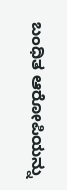ಬಂಧಿತ ಆರೋಪಿಯನ್ನು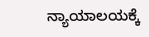ನ್ಯಾಯಾಲಯಕ್ಕೆ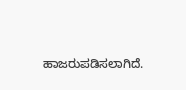ಹಾಜರುಪಡಿಸಲಾಗಿದೆ.